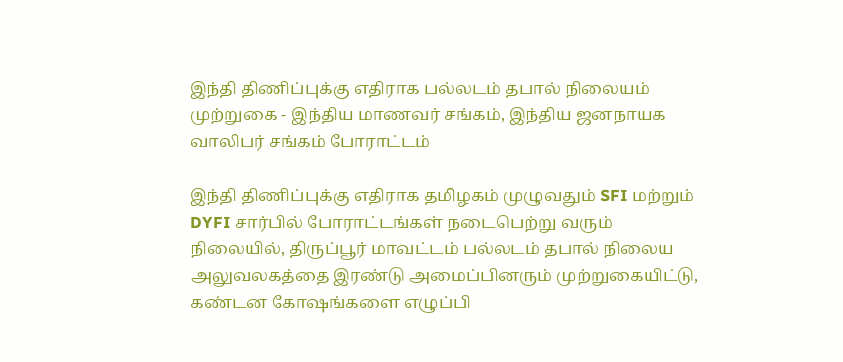இந்தி திணிப்புக்கு எதிராக பல்லடம் தபால் நிலையம் முற்றுகை - இந்திய மாணவர் சங்கம், இந்திய ஜனநாயக வாலிபர் சங்கம் போராட்டம்

இந்தி திணிப்புக்கு எதிராக தமிழகம் முழுவதும் SFI மற்றும் DYFI சார்பில் போராட்டங்கள் நடைபெற்று வரும் நிலையில், திருப்பூர் மாவட்டம் பல்லடம் தபால் நிலைய அலுவலகத்தை இரண்டு அமைப்பினரும் முற்றுகையிட்டு, கண்டன கோஷங்களை எழுப்பி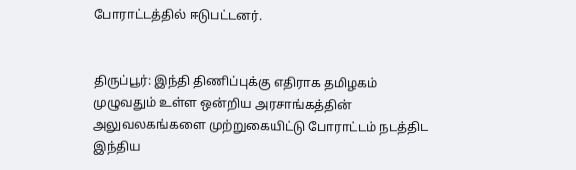போராட்டத்தில் ஈடுபட்டனர்.


திருப்பூர்: இந்தி திணிப்புக்கு எதிராக தமிழகம் முழுவதும் உள்ள ஒன்றிய அரசாங்கத்தின் அலுவலகங்களை முற்றுகையிட்டு போராட்டம் நடத்திட இந்திய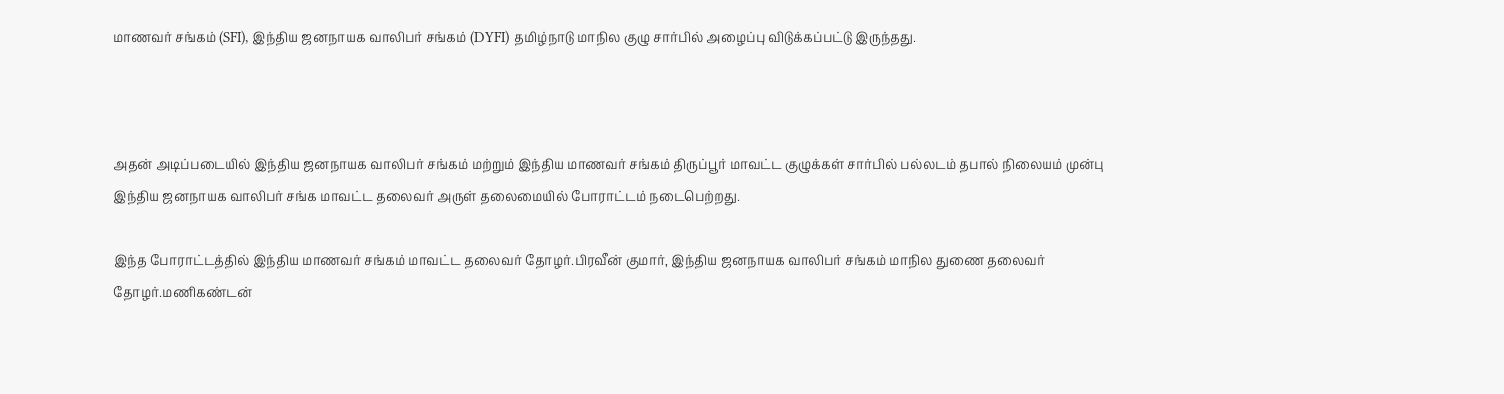மாணவர் சங்கம் (SFI), இந்திய ஜனநாயக வாலிபர் சங்கம் (DYFI) தமிழ்நாடு மாநில குழு சார்பில் அழைப்பு விடுக்கப்பட்டு இருந்தது.



அதன் அடிப்படையில் இந்திய ஜனநாயக வாலிபர் சங்கம் மற்றும் இந்திய மாணவர் சங்கம் திருப்பூர் மாவட்ட குழுக்கள் சார்பில் பல்லடம் தபால் நிலையம் முன்பு இந்திய ஜனநாயக வாலிபர் சங்க மாவட்ட தலைவர் அருள் தலைமையில் போராட்டம் நடைபெற்றது.

இந்த போராட்டத்தில் இந்திய மாணவர் சங்கம் மாவட்ட தலைவர் தோழர்.பிரவீன் குமார், இந்திய ஜனநாயக வாலிபர் சங்கம் மாநில துணை தலைவர் தோழர்.மணிகண்டன்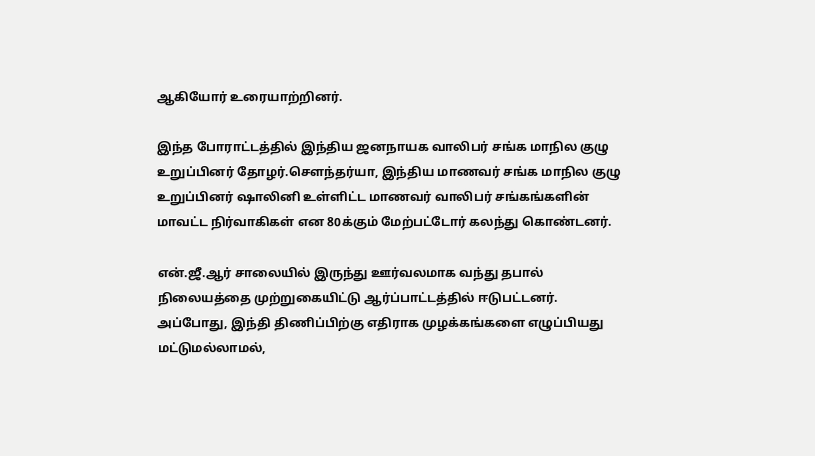ஆகியோர் உரையாற்றினர்.

இந்த போராட்டத்தில் இந்திய ஜனநாயக வாலிபர் சங்க மாநில குழு உறுப்பினர் தோழர்.சௌந்தர்யா, இந்திய மாணவர் சங்க மாநில குழு உறுப்பினர் ஷாலினி உள்ளிட்ட மாணவர் வாலிபர் சங்கங்களின் மாவட்ட நிர்வாகிகள் என 80க்கும் மேற்பட்டோர் கலந்து கொண்டனர்.

என்.ஜீ.ஆர் சாலையில் இருந்து ஊர்வலமாக வந்து தபால் நிலையத்தை முற்றுகையிட்டு ஆர்ப்பாட்டத்தில் ஈடுபட்டனர். அப்போது, இந்தி திணிப்பிற்கு எதிராக முழக்கங்களை எழுப்பியது மட்டுமல்லாமல்,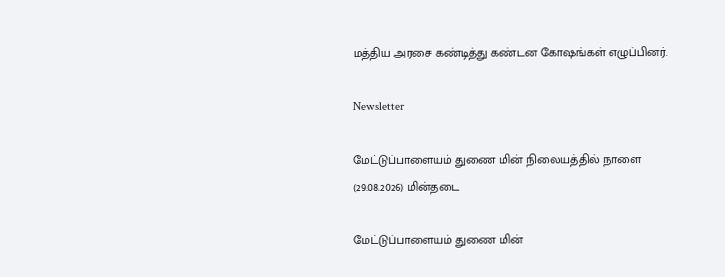மத்திய அரசை கண்டித்து கண்டன கோஷங்கள் எழுப்பினர்.

Newsletter

மேட்டுப்பாளையம் துணை மின் நிலையத்தில் நாளை (29.08.2026) மின்தடை

மேட்டுப்பாளையம் துணை மின்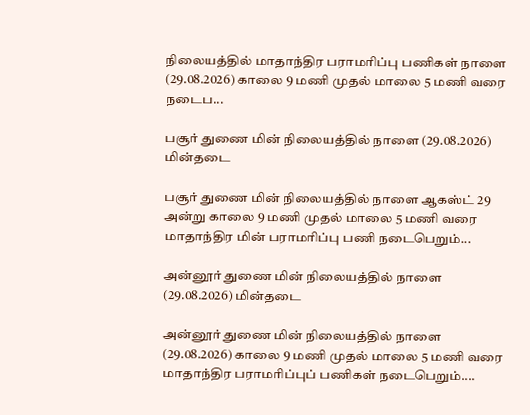நிலையத்தில் மாதாந்திர பராமரிப்பு பணிகள் நாளை (29.08.2026) காலை 9 மணி முதல் மாலை 5 மணி வரை நடைப...

பசூர் துணை மின் நிலையத்தில் நாளை (29.08.2026) மின்தடை

பசூர் துணை மின் நிலையத்தில் நாளை ஆகஸ்ட் 29 அன்று காலை 9 மணி முதல் மாலை 5 மணி வரை மாதாந்திர மின் பராமரிப்பு பணி நடைபெறும்...

அன்னூர் துணை மின் நிலையத்தில் நாளை (29.08.2026) மின்தடை

அன்னூர் துணை மின் நிலையத்தில் நாளை (29.08.2026) காலை 9 மணி முதல் மாலை 5 மணி வரை மாதாந்திர பராமரிப்புப் பணிகள் நடைபெறும்....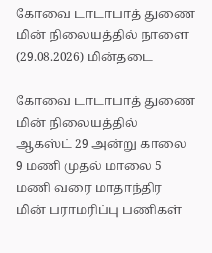கோவை டாடாபாத் துணை மின் நிலையத்தில் நாளை (29.08.2026) மின்தடை

கோவை டாடாபாத் துணை மின் நிலையத்தில் ஆகஸ்ட் 29 அன்று காலை 9 மணி முதல் மாலை 5 மணி வரை மாதாந்திர மின் பராமரிப்பு பணிகள்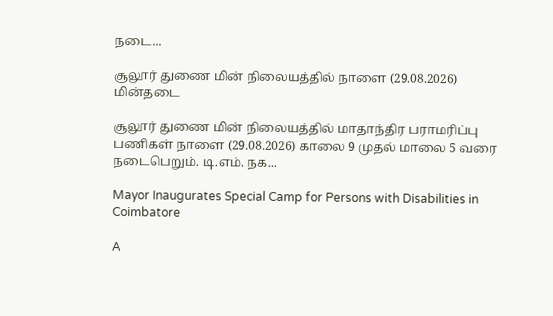நடை...

சூலூர் துணை மின் நிலையத்தில் நாளை (29.08.2026) மின்தடை

சூலூர் துணை மின் நிலையத்தில் மாதாந்திர பராமரிப்பு பணிகள் நாளை (29.08.2026) காலை 9 முதல் மாலை 5 வரை நடைபெறும். டி.எம். நக...

Mayor Inaugurates Special Camp for Persons with Disabilities in Coimbatore

A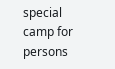special camp for persons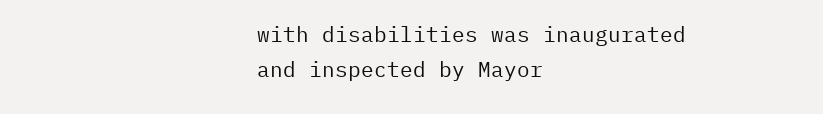with disabilities was inaugurated and inspected by Mayor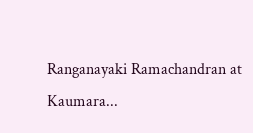Ranganayaki Ramachandran at Kaumara...